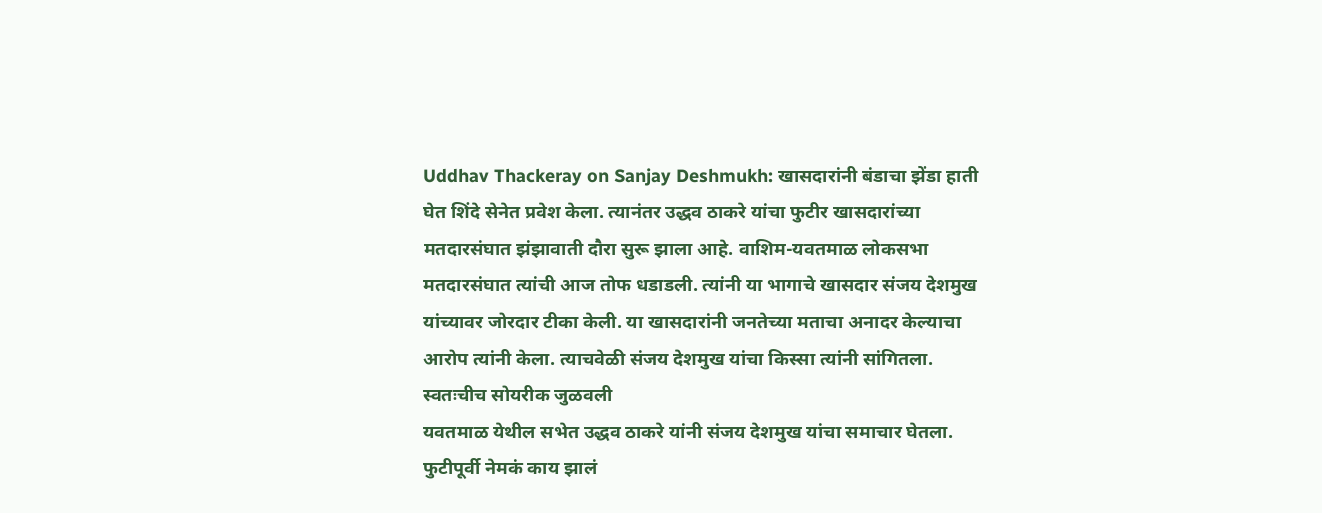Uddhav Thackeray on Sanjay Deshmukh: खासदारांनी बंडाचा झेंडा हाती घेत शिंदे सेनेत प्रवेश केला. त्यानंतर उद्धव ठाकरे यांचा फुटीर खासदारांच्या मतदारसंघात झंझावाती दौरा सुरू झाला आहे. वाशिम-यवतमाळ लोकसभा मतदारसंघात त्यांची आज तोफ धडाडली. त्यांनी या भागाचे खासदार संजय देशमुख यांच्यावर जोरदार टीका केली. या खासदारांनी जनतेच्या मताचा अनादर केल्याचा आरोप त्यांनी केला. त्याचवेळी संजय देशमुख यांचा किस्सा त्यांनी सांगितला.
स्वतःचीच सोयरीक जुळवली
यवतमाळ येथील सभेत उद्धव ठाकरे यांनी संजय देशमुख यांचा समाचार घेतला. फुटीपूर्वी नेमकं काय झालं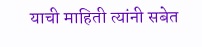याची माहिती त्यांनी सबेत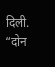दिली. “दोन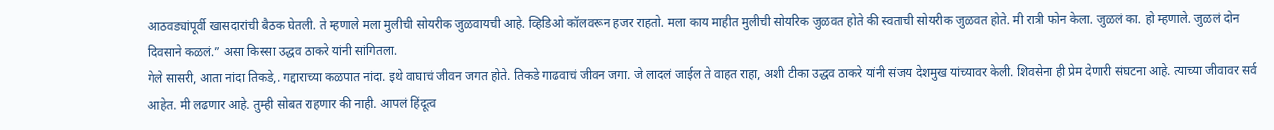आठवड्यांपूर्वी खासदारांची बैठक घेतली. ते म्हणाले मला मुलीची सोयरीक जुळवायची आहे. व्हिडिओ कॉलवरून हजर राहतो. मला काय माहीत मुलीची सोयरिक जुळवत होते की स्वताची सोयरीक जुळवत होते. मी रात्री फोन केला. जुळलं का. हो म्हणाले. जुळलं दोन दिवसाने कळलं.” असा किस्सा उद्धव ठाकरे यांनी सांगितला.
गेले सासरी, आता नांदा तिकडे,. गद्दाराच्या कळपात नांदा. इथे वाघाचं जीवन जगत होते. तिकडे गाढवाचं जीवन जगा. जे लादलं जाईल ते वाहत राहा, अशी टीका उद्धव ठाकरे यांनी संजय देशमुख यांच्यावर केली. शिवसेना ही प्रेम देणारी संघटना आहे. त्याच्या जीवावर सर्व आहेत. मी लढणार आहे. तुम्ही सोबत राहणार की नाही. आपलं हिंदूत्व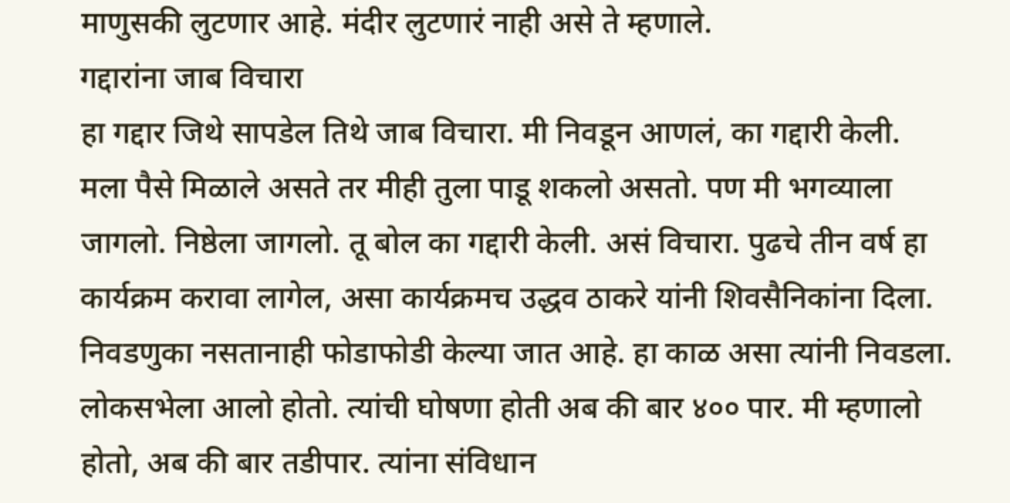माणुसकी लुटणार आहे. मंदीर लुटणारं नाही असे ते म्हणाले.
गद्दारांना जाब विचारा
हा गद्दार जिथे सापडेल तिथे जाब विचारा. मी निवडून आणलं, का गद्दारी केली. मला पैसे मिळाले असते तर मीही तुला पाडू शकलो असतो. पण मी भगव्याला जागलो. निष्ठेला जागलो. तू बोल का गद्दारी केली. असं विचारा. पुढचे तीन वर्ष हा कार्यक्रम करावा लागेल, असा कार्यक्रमच उद्धव ठाकरे यांनी शिवसैनिकांना दिला.
निवडणुका नसतानाही फोडाफोडी केल्या जात आहे. हा काळ असा त्यांनी निवडला. लोकसभेला आलो होतो. त्यांची घोषणा होती अब की बार ४०० पार. मी म्हणालो होतो, अब की बार तडीपार. त्यांना संविधान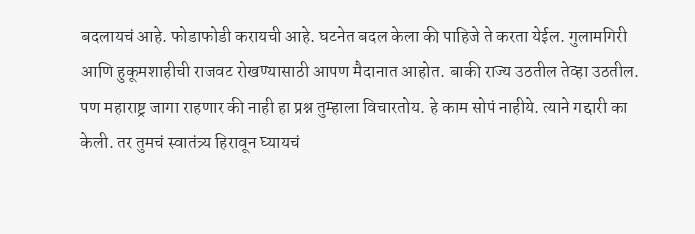बदलायचं आहे. फोडाफोडी करायची आहे. घटनेत बदल केला की पाहिजे ते करता येईल. गुलामगिरी आणि हुकूमशाहीची राजवट रोखण्यासाठी आपण मैदानात आहोत. बाकी राज्य उठतील तेव्हा उठतील. पण महाराष्ट्र जागा राहणार की नाही हा प्रश्न तुम्हाला विचारतोय. हे काम सोपं नाहीये. त्याने गद्दारी का केली. तर तुमचं स्वातंत्र्य हिरावून घ्यायचं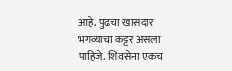आहे. पुढचा खासदार भगव्याचा कट्टर असला पाहिजे. शिवसेना एकच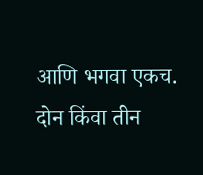आणि भगवा एकच. दोन किंवा तीन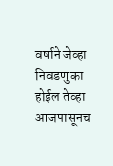वर्षाने जेव्हा निवडणुका होईल तेव्हा आजपासूनच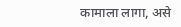कामाला लागा, असे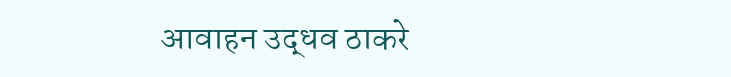आवाहन उद्धव ठाकरे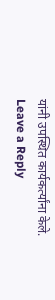यांनी उपस्थित कार्यकर्त्यांना केले.
Leave a Reply